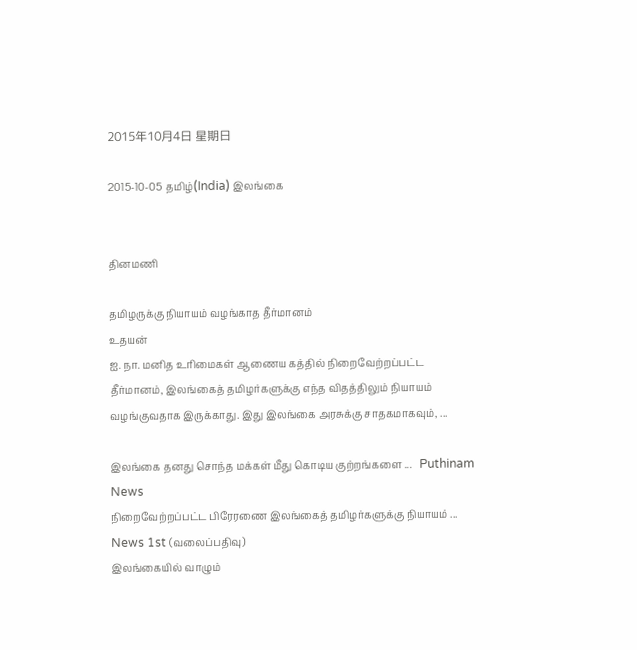2015年10月4日 星期日

2015-10-05 தமிழ்(India) இலங்கை


தினமணி

தமிழருக்கு நியாயம் வழங்காத தீர்மானம்
உதயன்
ஐ. நா. மனித உரிமைகள் ஆணைய கத்தில் நிறைவேற்றப்பட்ட தீர்மானம், இலங்கைத் தமிழர்களுக்கு எந்த விதத்திலும் நியாயம் வழங்குவதாக இருக்காது. இது இலங்கை அரசுக்கு சாதகமாகவும், ...

இலங்கை தனது சொந்த மக்கள் மீது கொடிய குற்றங்களை ...   Puthinam News
நிறைவேற்றப்பட்ட பிரேரணை இலங்கைத் தமிழர்களுக்கு நியாயம் ...   News 1st (வலைப்பதிவு)
இலங்கையில் வாழும்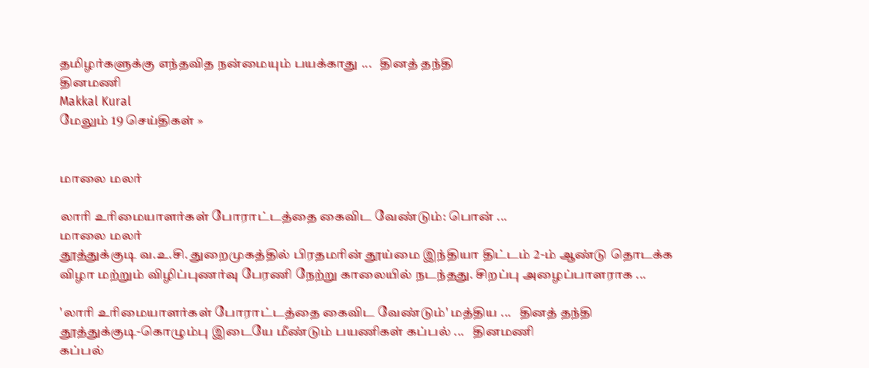தமிழர்களுக்கு எந்தவித நன்மையும் பயக்காது ...   தினத் தந்தி
தினமணி
Makkal Kural
மேலும் 19 செய்திகள் »


மாலை மலர்

லாரி உரிமையாளர்கள் போராட்டத்தை கைவிட வேண்டும்: பொன் ...
மாலை மலர்
தூத்துக்குடி வ.உ.சி. துறைமுகத்தில் பிரதமரின் தூய்மை இந்தியா திட்டம் 2-ம் ஆண்டு தொடக்க விழா மற்றும் விழிப்புணர்வு பேரணி நேற்று காலையில் நடந்தது. சிறப்பு அழைப்பாளராக ...

'லாரி உரிமையாளர்கள் போராட்டத்தை கைவிட வேண்டும்' மத்திய ...   தினத் தந்தி
தூத்துக்குடி-கொழும்பு இடையே மீண்டும் பயணிகள் கப்பல் ...   தினமணி
கப்பல்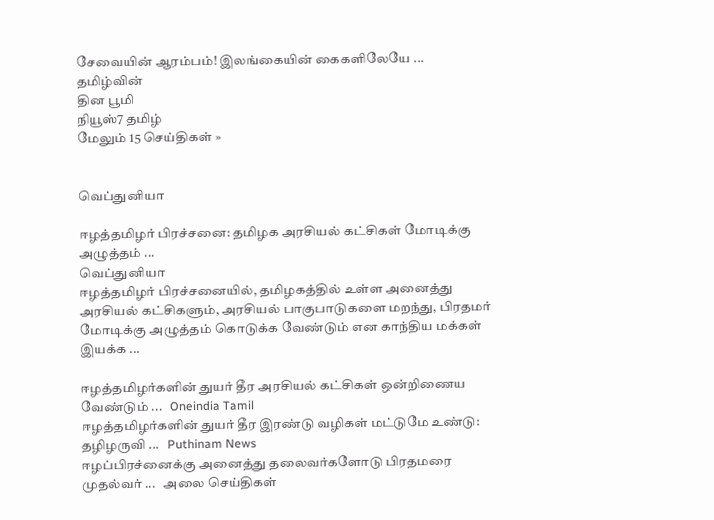சேவையின் ஆரம்பம்! இலங்கையின் கைகளிலேயே ...   தமிழ்வின்
தின பூமி
நியூஸ்7 தமிழ்
மேலும் 15 செய்திகள் »


வெப்துனியா

ஈழத்தமிழர் பிரச்சனை: தமிழக அரசியல் கட்சிகள் மோடிக்கு அழுத்தம் ...
வெப்துனியா
ஈழத்தமிழர் பிரச்சனையில், தமிழகத்தில் உள்ள அனைத்து அரசியல் கட்சிகளும், அரசியல் பாகுபாடுகளை மறந்து, பிரதமர் மோடிக்கு அழுத்தம் கொடுக்க வேண்டும் என காந்திய மக்கள் இயக்க ...

ஈழத்தமிழர்களின் துயர் தீர அரசியல் கட்சிகள் ஒன்றிணைய வேண்டும் ...   Oneindia Tamil
ஈழத்தமிழர்களின் துயர் தீர இரண்டு வழிகள் மட்டுமே உண்டு: தழிழருவி ...   Puthinam News
ஈழப்பிரச்னைக்கு அனைத்து தலைவர்களோடு பிரதமரை முதல்வர் ...   அலை செய்திகள்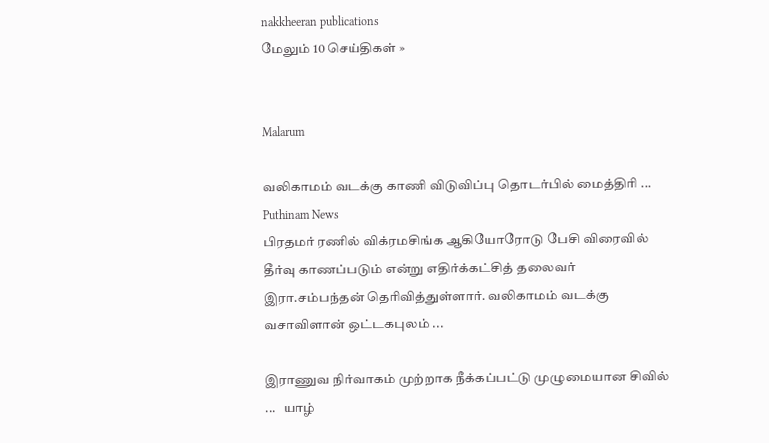nakkheeran publications
மேலும் 10 செய்திகள் »


Malarum

வலிகாமம் வடக்கு காணி விடுவிப்பு தொடர்பில் மைத்திரி ...
Puthinam News
பிரதமர் ரணில் விக்ரமசிங்க ஆகியோரோடு பேசி விரைவில் தீர்வு காணப்படும் என்று எதிர்க்கட்சித் தலைவர் இரா.சம்பந்தன் தெரிவித்துள்ளார். வலிகாமம் வடக்கு வசாவிளான் ஒட்டகபுலம் ...

இராணுவ நிர்வாகம் முற்றாக நீக்கப்பட்டு முழுமையான சிவில் ...   யாழ்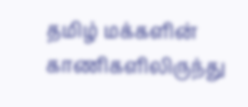தமிழ் மக்களின் காணிகளிலிருந்து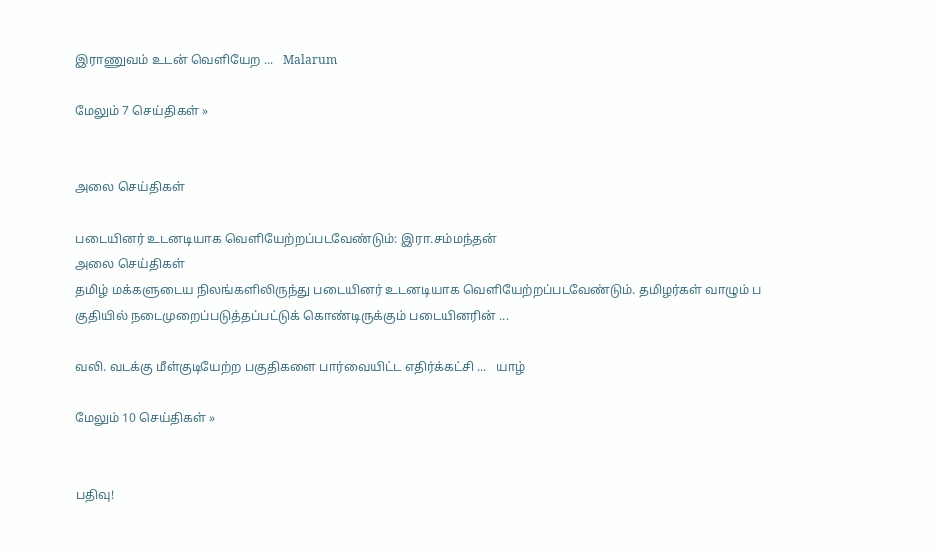இராணுவம் உடன் வெளியேற ...   Malarum

மேலும் 7 செய்திகள் »


அலை செய்திகள்

படையினர் உடனடியாக வெளியேற்றப்படவேண்டும்: இரா.சம்மந்தன்
அலை செய்திகள்
தமிழ் மக்களுடைய நிலங்களிலிருந்து படையினர் உடனடியாக வெளியேற்றப்படவேண்டும். தமிழர்கள் வாழும் ப குதியில் நடைமுறைப்படுத்தப்பட்டுக் கொண்டிருக்கும் படையினரின் ...

வலி. வடக்கு மீள்குடியேற்ற பகுதிகளை பார்வையிட்ட எதிர்க்கட்சி ...   யாழ்

மேலும் 10 செய்திகள் »


பதிவு!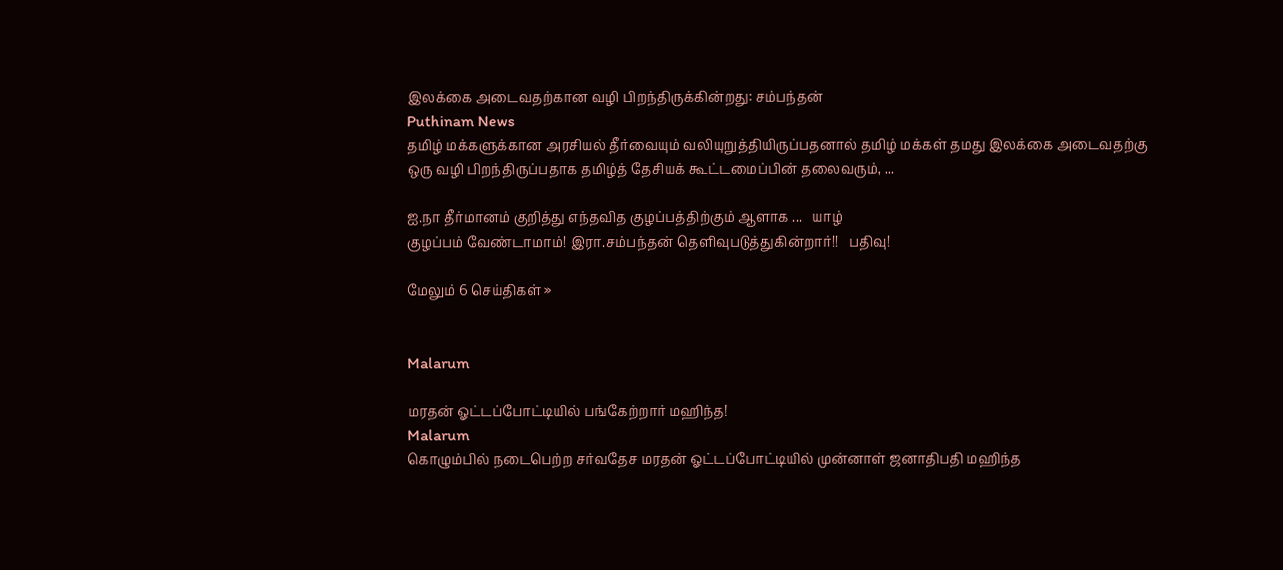இலக்கை அடைவதற்கான வழி பிறந்திருக்கின்றது: சம்பந்தன்
Puthinam News
தமிழ் மக்களுக்கான அரசியல் தீர்வையும் வலியுறுத்தியிருப்பதனால் தமிழ் மக்கள் தமது இலக்கை அடைவதற்கு ஒரு வழி பிறந்திருப்பதாக தமிழ்த் தேசியக் கூட்டமைப்பின் தலைவரும், ...

ஐ.நா தீர்மானம் குறித்து எந்தவித குழப்பத்திற்கும் ஆளாக ...   யாழ்
குழப்பம் வேண்டாமாம்! இரா.சம்பந்தன் தெளிவுபடுத்துகின்றார்!!   பதிவு!

மேலும் 6 செய்திகள் »


Malarum

மரதன் ஓட்டப்போட்டியில் பங்கேற்றார் மஹிந்த!
Malarum
கொழும்பில் நடைபெற்ற சர்வதேச மரதன் ஓட்டப்போட்டியில் முன்னாள் ஜனாதிபதி மஹிந்த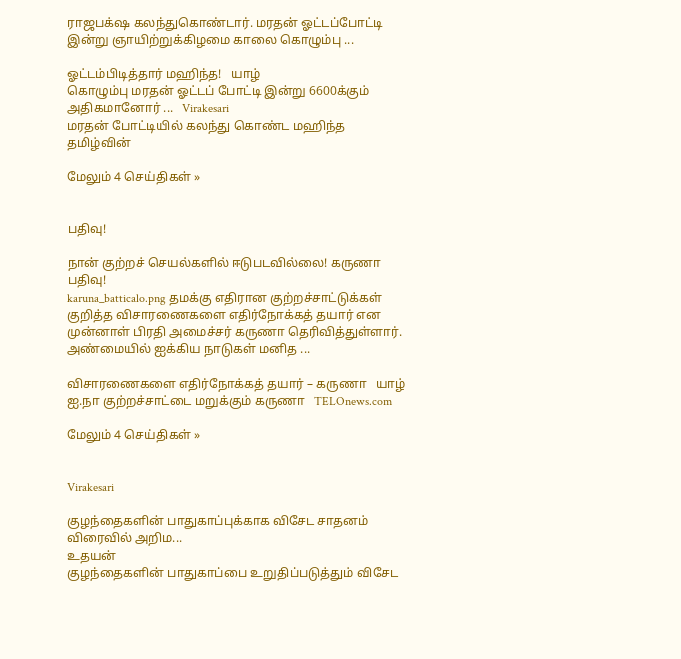ராஜபக்‌ஷ கலந்துகொண்டார். மரதன் ஓட்டப்போட்டி இன்று ஞாயிற்றுக்கிழமை காலை கொழும்பு ...

ஓட்டம்பிடித்தார் மஹிந்த!   யாழ்
கொழும்பு மரதன் ஓட்டப் போட்டி இன்று 6600க்கும் அதிகமானோர் ...   Virakesari
மரதன் போட்டியில் கலந்து கொண்ட மஹிந்த   தமிழ்வின்

மேலும் 4 செய்திகள் »


பதிவு!

நான் குற்றச் செயல்களில் ஈடுபடவில்லை! கருணா
பதிவு!
karuna_batticalo.png தமக்கு எதிரான குற்றச்சாட்டுக்கள் குறித்த விசாரணைகளை எதிர்நோக்கத் தயார் என முன்னாள் பிரதி அமைச்சர் கருணா தெரிவித்துள்ளார். அண்மையில் ஐக்கிய நாடுகள் மனித ...

விசாரணைகளை எதிர்நோக்கத் தயார் – கருணா   யாழ்
ஐ.நா குற்றச்சாட்டை மறுக்கும் கருணா   TELOnews.com

மேலும் 4 செய்திகள் »


Virakesari

குழந்தைகளின் பாதுகாப்புக்காக விசேட சாதனம் விரைவில் அறிம...
உதயன்
குழந்தைகளின் பாதுகாப்பை உறுதிப்படுத்தும் விசேட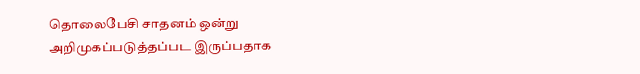தொலைபேசி சாதனம் ஒன்று அறிமுகப்படுத்தப்பட இருப்பதாக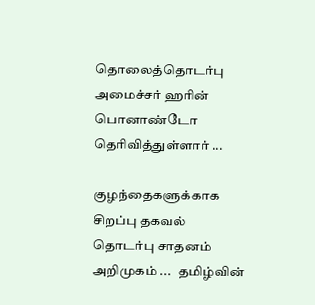தொலைத்தொடர்பு அமைச்சர் ஹரின் பொனாண்டோ தெரிவித்துள்ளார் ...

குழந்தைகளுக்காக சிறப்பு தகவல் தொடர்பு சாதனம் அறிமுகம் ...   தமிழ்வின்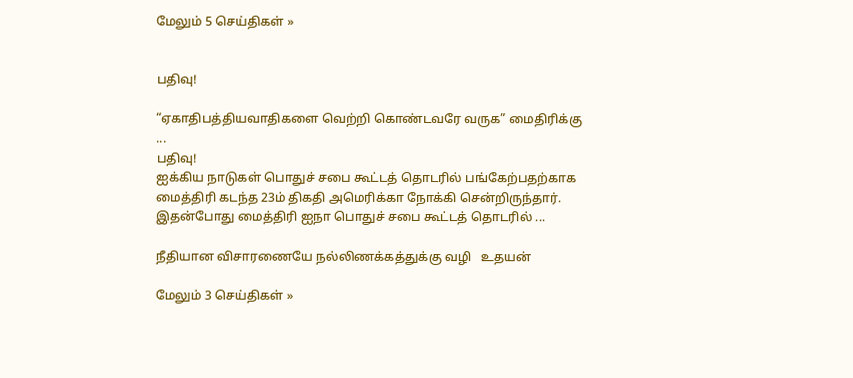மேலும் 5 செய்திகள் »


பதிவு!

“ஏகாதிபத்தியவாதிகளை வெற்றி கொண்டவரே வருக” மைதிரிக்கு ...
பதிவு!
ஐக்கிய நாடுகள் பொதுச் சபை கூட்டத் தொடரில் பங்கேற்பதற்காக மைத்திரி கடந்த 23ம் திகதி அமெரிக்கா நோக்கி சென்றிருந்தார். இதன்போது மைத்திரி ஐநா பொதுச் சபை கூட்டத் தொடரில் ...

நீதியான விசாரணையே நல்லிணக்கத்துக்கு வழி   உதயன்

மேலும் 3 செய்திகள் »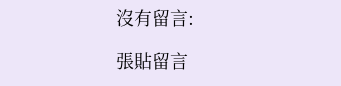沒有留言:

張貼留言